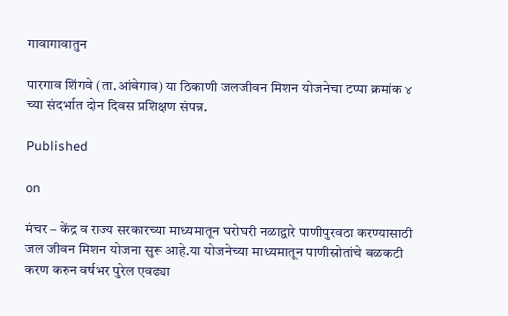गावागावातुन

पारगाव शिंगवे (ता.आंबेगाव) या ठिकाणी जलजीवन मिशन योजनेचा टप्पा क्रमांक ४ च्या संदर्भात दोन दिवस प्रशिक्षण संपन्न.

Published

on

मंचर – केंद्र व राज्य सरकारच्या माध्यमातून घरोघरी नळाद्वारे पाणीपुरवठा करण्यासाठी जल जीवन मिशन योजना सुरू आहे.या योजनेच्या माध्यमातून पाणीस्रोतांचे बळकटी करण करुन वर्षभर पुरेल एवढ्या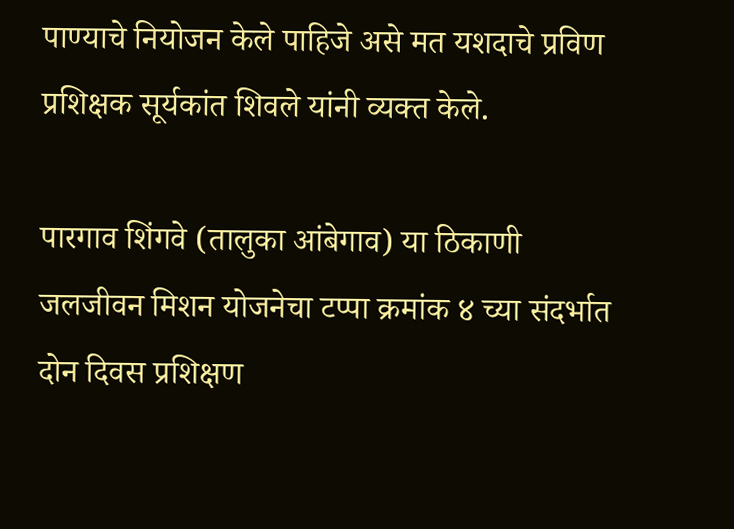पाण्याचे नियोजन केले पाहिजे असे मत यशदाचे प्रविण प्रशिक्षक सूर्यकांत शिवले यांनी व्यक्त केले.

पारगाव शिंगवे (तालुका आंबेगाव) या ठिकाणी जलजीवन मिशन योजनेचा टप्पा क्रमांक ४ च्या संदर्भात दोन दिवस प्रशिक्षण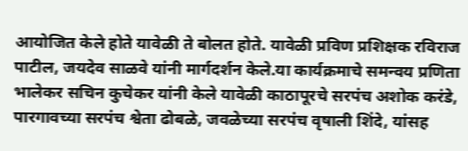आयोजित केले होते यावेळी ते बोलत होते. यावेळी प्रविण प्रशिक्षक रविराज पाटील, जयदेव साळवे यांनी मार्गदर्शन केले.या कार्यक्रमाचे समन्वय प्रणिता भालेकर सचिन कुचेकर यांनी केले यावेळी काठापूरचे सरपंच अशोक करंडे, पारगावच्या सरपंच श्वेता ढोबळे, जवळेच्या सरपंच वृषाली शिंदे, यांसह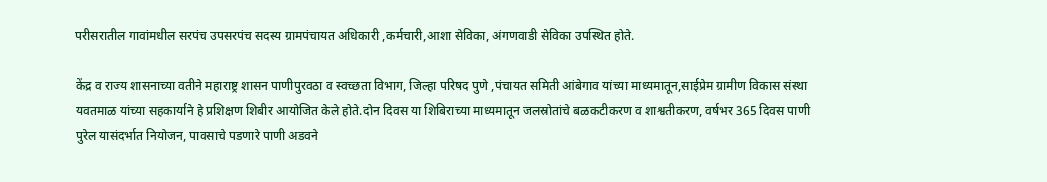परीसरातील गावांमधील सरपंच उपसरपंच सदस्य ग्रामपंचायत अधिकारी ,कर्मचारी,आशा सेविका, अंगणवाडी सेविका उपस्थित होते.

केंद्र व राज्य शासनाच्या वतीने महाराष्ट्र शासन पाणीपुरवठा व स्वच्छता विभाग, जिल्हा परिषद पुणे ,पंचायत समिती आंबेगाव यांच्या माध्यमातून,साईप्रेम ग्रामीण विकास संस्था यवतमाळ यांच्या सहकार्याने हे प्रशिक्षण शिबीर आयोजित केले होते.दोन दिवस या शिबिराच्या माध्यमातून जलस्रोतांचे बळकटीकरण व शाश्वतीकरण, वर्षभर 365 दिवस पाणी पुरेल यासंदर्भात नियोजन, पावसाचे पडणारे पाणी अडवने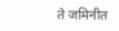ते जमिनीत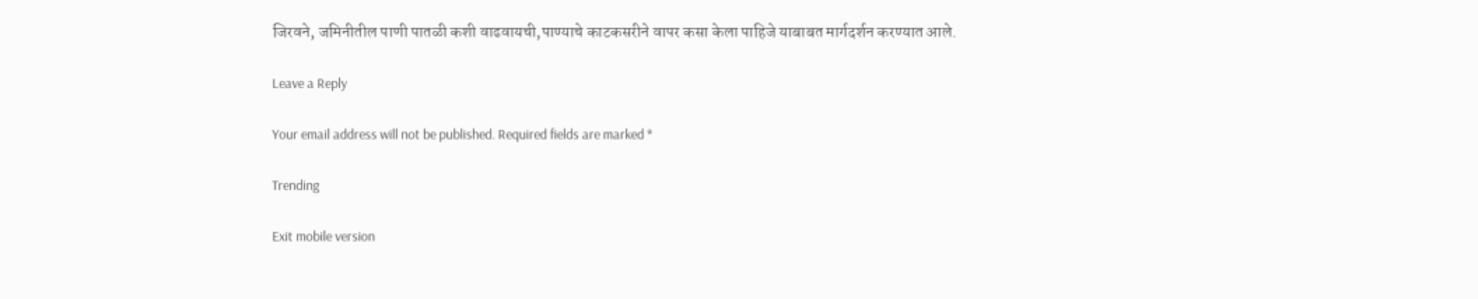जिरवने, जमिनीतील पाणी पातळी कशी वाढवायची,पाण्याचे काटकसरीने वापर कसा केला पाहिजे याबाबत मार्गदर्शन करण्यात आले.

Leave a Reply

Your email address will not be published. Required fields are marked *

Trending

Exit mobile version